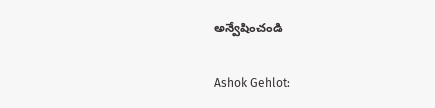అన్వేషించండి

Ashok Gehlot: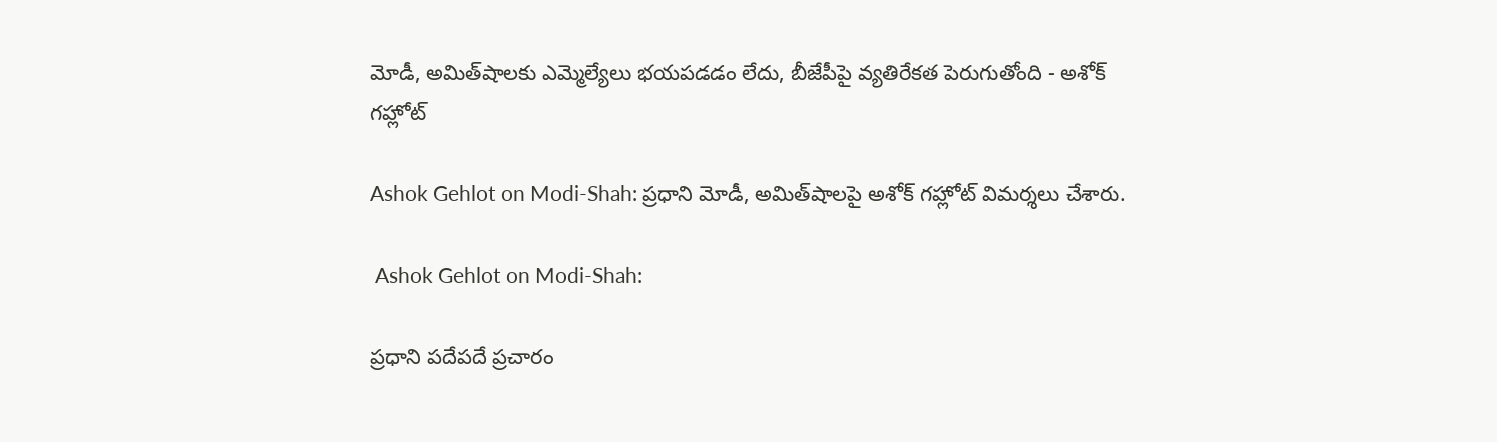మోడీ, అమిత్‌షాలకు ఎమ్మెల్యేలు భయపడడం లేదు, బీజేపీపై వ్యతిరేకత పెరుగుతోంది - అశోక్ గహ్లోట్

Ashok Gehlot on Modi-Shah: ప్రధాని మోడీ, అమిత్‌షాలపై అశోక్ గహ్లోట్ విమర్శలు చేశారు.

 Ashok Gehlot on Modi-Shah:

ప్రధాని పదేపదే ప్రచారం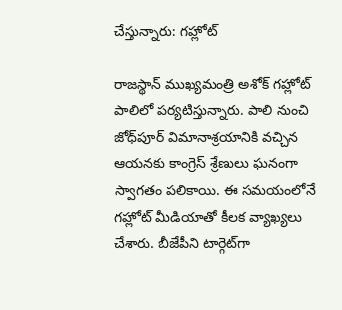చేస్తున్నారు: గహ్లోట్

రాజస్థాన్ ముఖ్యమంత్రి అశోక్ గహ్లోట్‌ పాలిలో పర్యటిస్తున్నారు. పాలి నుంచి జోధ్‌పూర్ విమానాశ్రయానికి వచ్చిన ఆయనకు కాంగ్రెస్ శ్రేణులు ఘనంగా స్వాగతం పలికాయి. ఈ సమయంలోనే గహ్లోట్ మీడియాతో కీలక వ్యాఖ్యలు చేశారు. బీజేపీని టార్గెట్‌గా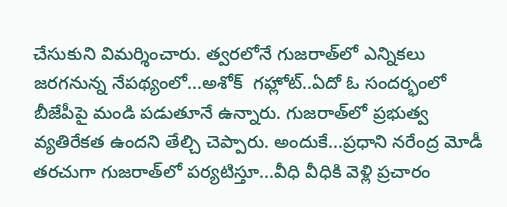చేసుకుని విమర్శించారు. త్వరలోనే గుజరాత్‌లో ఎన్నికలు జరగనున్న నేపథ్యంలో...అశోక్  గహ్లోట్..ఏదో ఓ సందర్భంలో బీజేపీపై మండి పడుతూనే ఉన్నారు. గుజరాత్‌లో ప్రభుత్వ వ్యతిరేకత ఉందని తేల్చి చెప్పారు. అందుకే...ప్రధాని నరేంద్ర మోడీ తరచుగా గుజరాత్‌లో పర్యటిస్తూ...వీధి వీధికి వెళ్లి ప్రచారం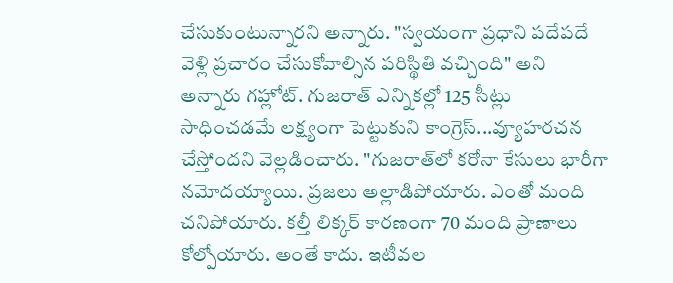చేసుకుంటున్నారని అన్నారు. "స్వయంగా ప్రధాని పదేపదే వెళ్లి ప్రచారం చేసుకోవాల్సిన పరిస్థితి వచ్చింది" అని అన్నారు గహ్లోట్. గుజరాత్ ఎన్నికల్లో 125 సీట్లు సాధించడమే లక్ష్యంగా పెట్టుకుని కాంగ్రెస్...వ్యూహరచన చేస్తోందని వెల్లడించారు. "గుజరాత్‌లో కరోనా కేసులు భారీగా నమోదయ్యాయి. ప్రజలు అల్లాడిపోయారు. ఎంతో మంది చనిపోయారు. కల్తీ లిక్కర్ కారణంగా 70 మంది ప్రాణాలు కోల్పోయారు. అంతే కాదు. ఇటీవల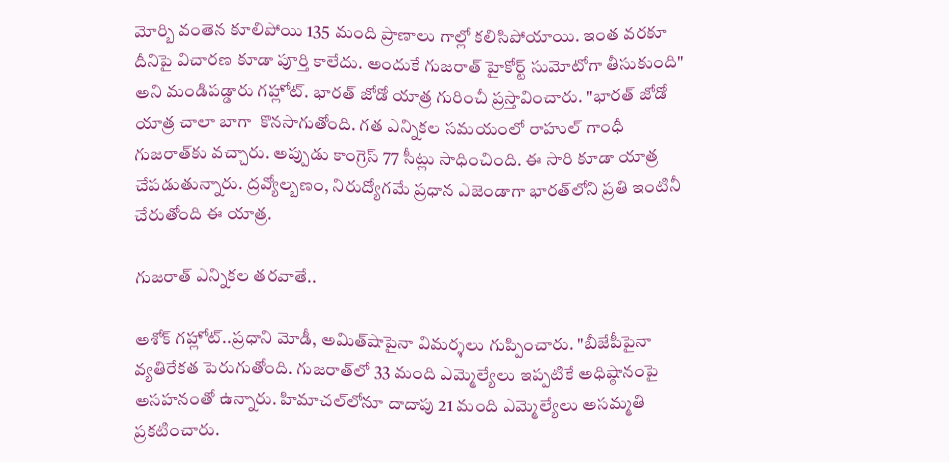మోర్బి వంతెన కూలిపోయి 135 మంది ప్రాణాలు గాల్లో కలిసిపోయాయి. ఇంత వరకూ దీనిపై విచారణ కూడా పూర్తి కాలేదు. అందుకే గుజరాత్ హైకోర్ట్ సుమోటోగా తీసుకుంది" అని మండిపడ్డారు గహ్లోట్. భారత్ జోడో యాత్ర గురించీ ప్రస్తావించారు. "భారత్ జోడో యాత్ర చాలా బాగా  కొనసాగుతోంది. గత ఎన్నికల సమయంలో రాహుల్ గాంధీ గుజరాత్‌కు వచ్చారు. అప్పుడు కాంగ్రెస్ 77 సీట్లు సాధించింది. ఈ సారి కూడా యాత్ర చేపడుతున్నారు. ద్రవ్యోల్బణం, నిరుద్యోగమే ప్రధాన ఎజెండాగా భారత్‌లోని ప్రతి ఇంటినీ చేరుతోంది ఈ యాత్ర.

గుజరాత్ ఎన్నికల తరవాతే..

అశోక్ గహ్లోట్..ప్రధాని మోడీ, అమిత్‌షాపైనా విమర్శలు గుప్పించారు. "బీజేపీపైనా వ్యతిరేకత పెరుగుతోంది. గుజరాత్‌లో 33 మంది ఎమ్మెల్యేలు ఇప్పటికే అధిష్ఠానంపై అసహనంతో ఉన్నారు. హిమాచల్‌లోనూ దాదాపు 21 మంది ఎమ్మెల్యేలు అసమ్మతి ప్రకటించారు.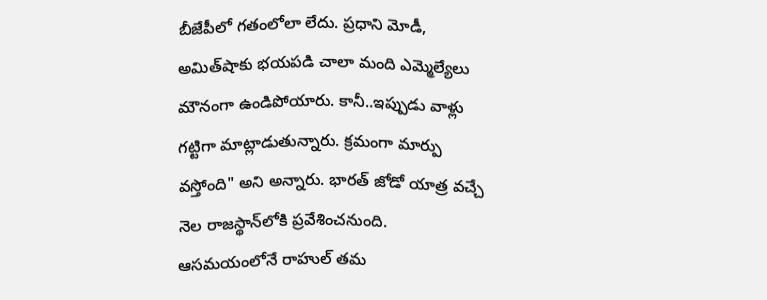బీజేపీలో గతంలోలా లేదు. ప్రధాని మోడీ, అమిత్‌షాకు భయపడి చాలా మంది ఎమ్మెల్యేలు మౌనంగా ఉండిపోయారు. కానీ..ఇప్పుడు వాళ్లు గట్టిగా మాట్లాడుతున్నారు. క్రమంగా మార్పు వస్తోంది" అని అన్నారు. భారత్ జోడో యాత్ర వచ్చే నెల రాజస్థాన్‌లోకి ప్రవేశించనుంది. ఆసమయంలోనే రాహుల్ తమ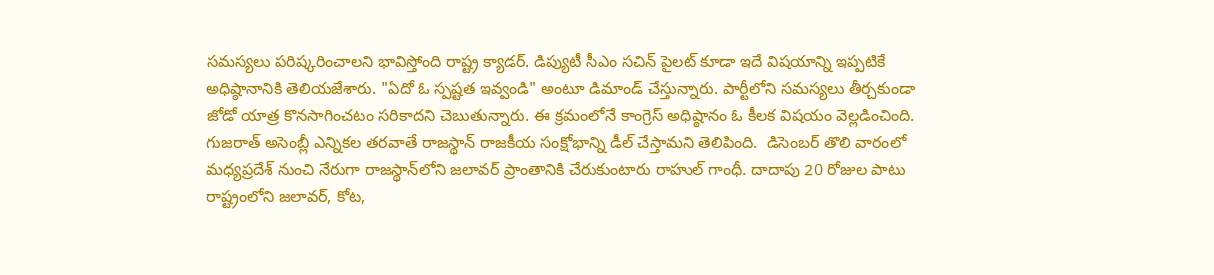సమస్యలు పరిష్కరించాలని భావిస్తోంది రాష్ట్ర క్యాడర్. డిప్యుటీ సీఎం సచిన్ పైలట్ కూడా ఇదే విషయాన్ని ఇప్పటికే అధిష్ఠానానికి తెలియజేశారు. "ఏదో ఓ స్పష్టత ఇవ్వండి" అంటూ డిమాండ్ చేస్తున్నారు. పార్టీలోని సమస్యలు తీర్చకుండా జోడో యాత్ర కొనసాగించటం సరికాదని చెబుతున్నారు. ఈ క్రమంలోనే కాంగ్రెస్ అధిష్ఠానం ఓ కీలక విషయం వెల్లడించింది. గుజరాత్ అసెంబ్లీ ఎన్నికల తరవాతే రాజస్థాన్ రాజకీయ సంక్షోభాన్ని డీల్ చేస్తామని తెలిపింది.  డిసెంబర్ తొలి వారంలో మధ్యప్రదేశ్‌ నుంచి నేరుగా రాజస్థాన్‌లోని జలావర్‌ ప్రాంతానికి చేరుకుంటారు రాహుల్ గాంధీ. దాదాపు 20 రోజుల పాటు రాష్ట్రంలోని జలావర్, కోట,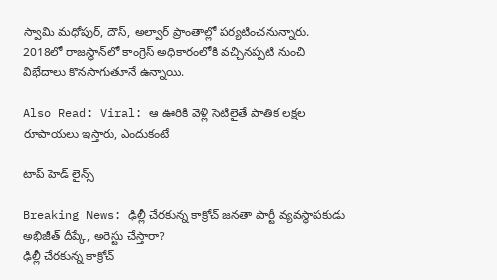స్వామి మధోపుర్, దౌస్, అల్వార్ ప్రాంతాల్లో పర్యటించనున్నారు. 2018లో రాజస్థాన్‌లో కాంగ్రెస్ అధికారంలోకి వచ్చినప్పటి నుంచి విభేదాలు కొనసాగుతూనే ఉన్నాయి.

Also Read: Viral: ఆ ఊరికి వెళ్లి సెటిలైతే పాతిక లక్షల రూపాయలు ఇస్తారు, ఎందుకంటే

టాప్ హెడ్ లైన్స్

Breaking News: ఢిల్లీ చేరకున్న కాక్రోచ్ జనతా పార్టీ వ్యవస్థాపకుడు అభిజీత్ దీప్కే, అరెస్టు చేస్తారా?
ఢిల్లీ చేరకున్న కాక్రోచ్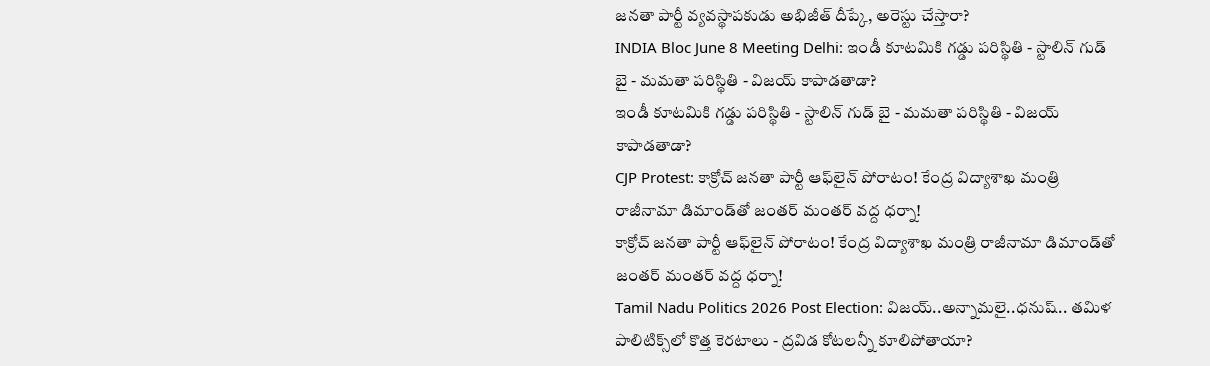జనతా పార్టీ వ్యవస్థాపకుడు అభిజీత్ దీప్కే, అరెస్టు చేస్తారా?
INDIA Bloc June 8 Meeting Delhi: ఇండీ కూటమికి గడ్డు పరిస్థితి - స్టాలిన్ గుడ్ బై - మమతా పరిస్థితి - విజయ్ కాపాడతాడా?
ఇండీ కూటమికి గడ్డు పరిస్థితి - స్టాలిన్ గుడ్ బై - మమతా పరిస్థితి - విజయ్ కాపాడతాడా?
CJP Protest: కాక్రోచ్‌ జనతా పార్టీ ఆఫ్‌లైన్ పోరాటం! కేంద్ర విద్యాశాఖ మంత్రి రాజీనామా డిమాండ్‌తో జంతర్‌ మంతర్ వద్ద ధర్నా!
కాక్రోచ్‌ జనతా పార్టీ ఆఫ్‌లైన్ పోరాటం! కేంద్ర విద్యాశాఖ మంత్రి రాజీనామా డిమాండ్‌తో జంతర్‌ మంతర్ వద్ద ధర్నా!
Tamil Nadu Politics 2026 Post Election: విజయ్..అన్నామలై..ధనుష్.. తమిళ పాలిటిక్స్‌లో కొత్త కెరటాలు - ద్రవిడ కోటలన్నీ కూలిపోతాయా?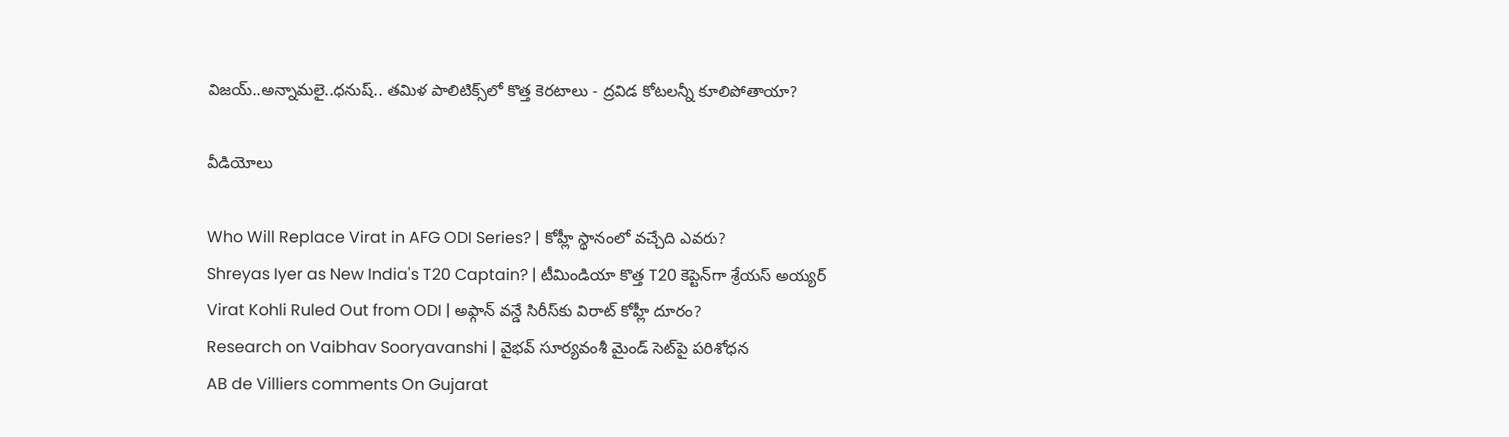విజయ్..అన్నామలై..ధనుష్.. తమిళ పాలిటిక్స్‌లో కొత్త కెరటాలు - ద్రవిడ కోటలన్నీ కూలిపోతాయా?

వీడియోలు

Who Will Replace Virat in AFG ODI Series? | కోహ్లీ స్థానంలో వచ్చేది ఎవరు?
Shreyas Iyer as New India's T20 Captain? | టీమిండియా కొత్త T20 కెప్టెన్‌గా శ్రేయస్ అయ్యర్
Virat Kohli Ruled Out from ODI | అఫ్గాన్ వన్డే సిరీస్‌కు విరాట్ కోహ్లీ దూరం?
Research on Vaibhav Sooryavanshi | వైభవ్ సూర్యవంశీ మైండ్‌ సెట్‌పై పరిశోధన
AB de Villiers comments On Gujarat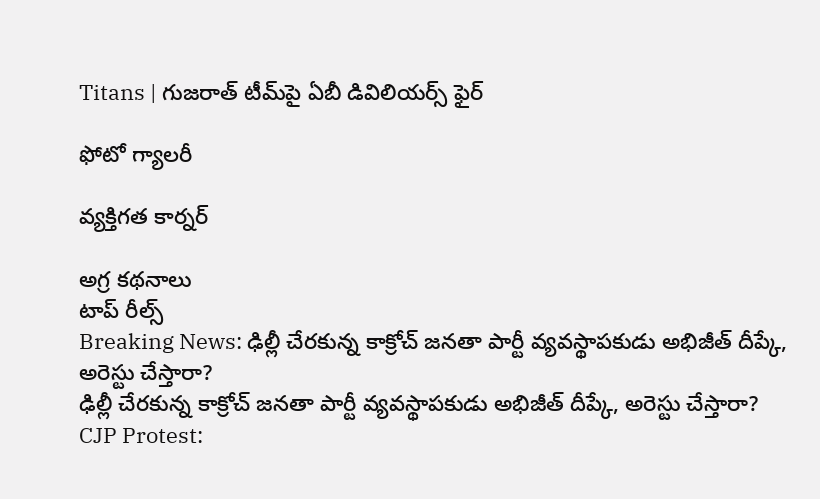Titans | గుజరాత్ టీమ్‌పై ఏబీ డివిలియర్స్ ఫైర్

ఫోటో గ్యాలరీ

వ్యక్తిగత కార్నర్

అగ్ర కథనాలు
టాప్ రీల్స్
Breaking News: ఢిల్లీ చేరకున్న కాక్రోచ్ జనతా పార్టీ వ్యవస్థాపకుడు అభిజీత్ దీప్కే, అరెస్టు చేస్తారా?
ఢిల్లీ చేరకున్న కాక్రోచ్ జనతా పార్టీ వ్యవస్థాపకుడు అభిజీత్ దీప్కే, అరెస్టు చేస్తారా?
CJP Protest: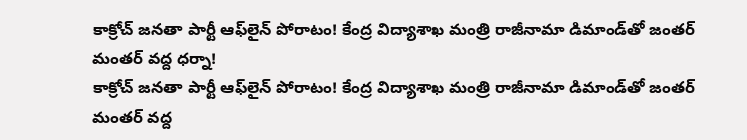కాక్రోచ్‌ జనతా పార్టీ ఆఫ్‌లైన్ పోరాటం! కేంద్ర విద్యాశాఖ మంత్రి రాజీనామా డిమాండ్‌తో జంతర్‌ మంతర్ వద్ద ధర్నా!
కాక్రోచ్‌ జనతా పార్టీ ఆఫ్‌లైన్ పోరాటం! కేంద్ర విద్యాశాఖ మంత్రి రాజీనామా డిమాండ్‌తో జంతర్‌ మంతర్ వద్ద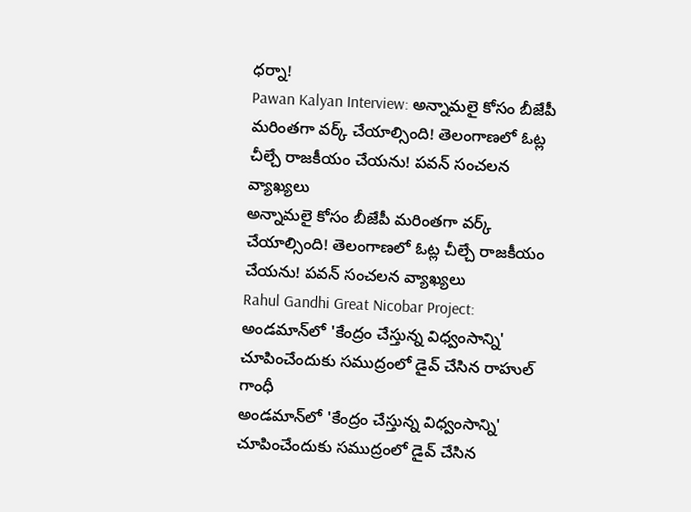ధర్నా!
Pawan Kalyan Interview: అన్నామలై కోసం బీజేపీ మరింతగా వర్క్ చేయాల్సింది! తెలంగాణలో ఓట్ల చీల్చే రాజకీయం చేయను! పవన్ సంచలన వ్యాఖ్యలు
అన్నామలై కోసం బీజేపీ మరింతగా వర్క్ చేయాల్సింది! తెలంగాణలో ఓట్ల చీల్చే రాజకీయం చేయను! పవన్ సంచలన వ్యాఖ్యలు
Rahul Gandhi Great Nicobar Project: అండమాన్‌లో 'కేంద్రం చేస్తున్న విధ్వంసాన్ని' చూపించేందుకు సముద్రంలో డైవ్ చేసిన రాహుల్ గాంధీ
అండమాన్‌లో 'కేంద్రం చేస్తున్న విధ్వంసాన్ని' చూపించేందుకు సముద్రంలో డైవ్ చేసిన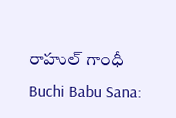రాహుల్ గాంధీ
Buchi Babu Sana: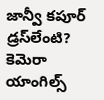జాన్వీ కపూర్ డ్రస్‌లేంటి? కెమెరా యాంగిల్స్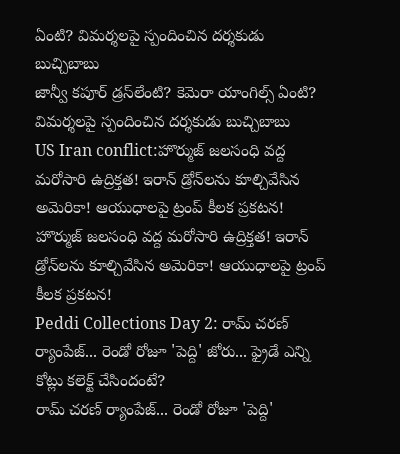ఏంటి? విమర్శలపై స్పందించిన దర్శకుడు బుచ్చిబాబు
జాన్వీ కపూర్ డ్రస్‌లేంటి? కెమెరా యాంగిల్స్ ఏంటి? విమర్శలపై స్పందించిన దర్శకుడు బుచ్చిబాబు
US Iran conflict:హొర్ముజ్‌ జలసంధి వద్ద మరోసారి ఉద్రిక్తత! ఇరాన్ డ్రోన్‌లను కూల్చివేసిన అమెరికా! ఆయుధాలపై ట్రంప్ కీలక ప్రకటన!
హొర్ముజ్‌ జలసంధి వద్ద మరోసారి ఉద్రిక్తత! ఇరాన్ డ్రోన్‌లను కూల్చివేసిన అమెరికా! ఆయుధాలపై ట్రంప్ కీలక ప్రకటన!
Peddi Collections Day 2: రామ్ చరణ్ ర్యాంపేజ్... రెండో రోజూ 'పెద్ది' జోరు... ఫ్రైడే ఎన్ని కోట్లు కలెక్ట్ చేసిందంటే?
రామ్ చరణ్ ర్యాంపేజ్... రెండో రోజూ 'పెద్ది'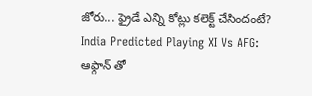జోరు... ఫ్రైడే ఎన్ని కోట్లు కలెక్ట్ చేసిందంటే?
India Predicted Playing XI Vs AFG: ఆఫ్గాన్ తో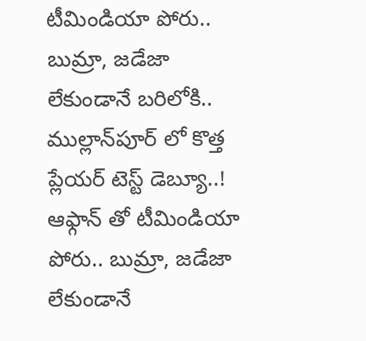టీమిండియా పోరు.. బుమ్రా, జడేజా లేకుండానే బరిలోకి.. ముల్లాన్‌పూర్ లో కొత్త ప్లేయర్ టెస్ట్ డెబ్యూ..!
ఆఫ్గాన్ తో టీమిండియా పోరు.. బుమ్రా, జడేజా లేకుండానే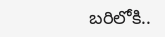బరిలోకి..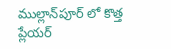ముల్లాన్‌పూర్ లో కొత్త ప్లేయర్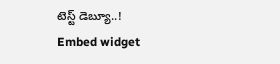టెస్ట్ డెబ్యూ..!
Embed widget